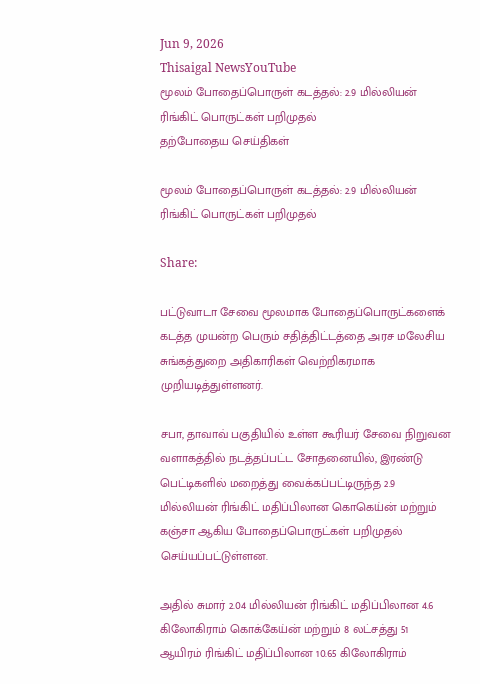Jun 9, 2026
Thisaigal NewsYouTube
மூலம் போதைப்பொருள் கடத்தல்: 2.9 மில்லியன் ரிங்கிட் பொருட்கள் பறிமுதல்
தற்போதைய செய்திகள்

மூலம் போதைப்பொருள் கடத்தல்: 2.9 மில்லியன் ரிங்கிட் பொருட்கள் பறிமுதல்

Share:

பட்டுவாடா சேவை மூலமாக போதைப்பொருட்களைக் கடத்த முயன்ற பெரும் சதித்திட்டத்தை அரச மலேசிய சுங்கத்துறை அதிகாரிகள் வெற்றிகரமாக முறியடித்துள்ளனர்.

சபா, தாவாவ் பகுதியில் உள்ள கூரியர் சேவை நிறுவன வளாகத்தில் நடத்தப்பட்ட சோதனையில், இரண்டு பெட்டிகளில் மறைத்து வைக்கப்பட்டிருந்த 2.9 மில்லியன் ரிங்கிட் மதிப்பிலான கொகெய்ன் மற்றும் கஞ்சா ஆகிய போதைப்பொருட்கள் பறிமுதல் செய்யப்பட்டுள்ளன.

அதில் சுமார் 2.04 மில்லியன் ரிங்கிட் மதிப்பிலான 4.6 கிலோகிராம் கொக்கேய்ன் மற்றும் 8 லட்சத்து 51 ஆயிரம் ரிங்கிட் மதிப்பிலான 10.65 கிலோகிராம்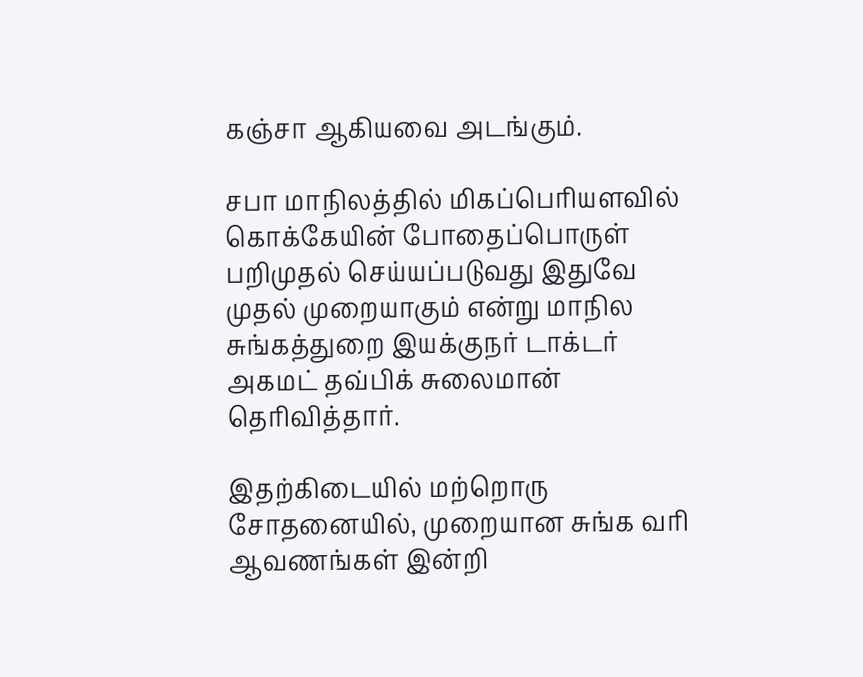கஞ்சா ஆகியவை அடங்கும்.

சபா மாநிலத்தில் மிகப்பெரியளவில் கொக்கேயின் போதைப்பொருள் பறிமுதல் செய்யப்படுவது இதுவே முதல் முறையாகும் என்று மாநில சுங்கத்துறை இயக்குநர் டாக்டர் அகமட் தவ்பிக் சுலைமான் தெரிவித்தார்.

இதற்கிடையில் மற்றொரு சோதனையில், முறையான சுங்க வரி ஆவணங்கள் இன்றி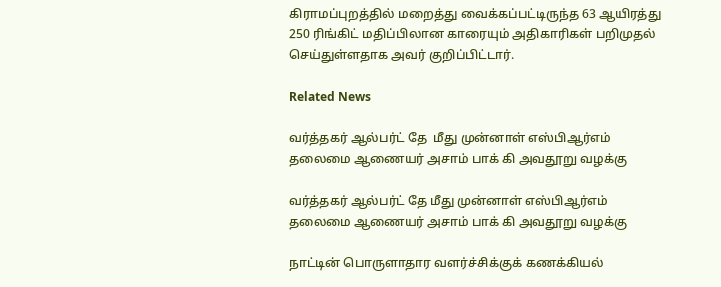கிராமப்புறத்தில் மறைத்து வைக்கப்பட்டிருந்த 63 ஆயிரத்து 250 ரிங்கிட் மதிப்பிலான காரையும் அதிகாரிகள் பறிமுதல் செய்துள்ளதாக அவர் குறிப்பிட்டார்.

Related News

வர்த்தகர் ஆல்பர்ட் தே  மீது முன்னாள் எஸ்பிஆர்எம் தலைமை ஆணையர் அசாம் பாக் கி அவதூறு வழக்கு

வர்த்தகர் ஆல்பர்ட் தே மீது முன்னாள் எஸ்பிஆர்எம் தலைமை ஆணையர் அசாம் பாக் கி அவதூறு வழக்கு

நாட்டின் பொருளாதார வளர்ச்சிக்குக் கணக்கியல்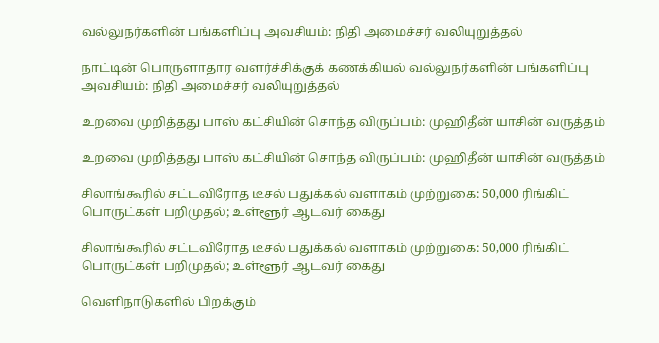வல்லுநர்களின் பங்களிப்பு அவசியம்: நிதி அமைச்சர் வலியுறுத்தல்

நாட்டின் பொருளாதார வளர்ச்சிக்குக் கணக்கியல் வல்லுநர்களின் பங்களிப்பு அவசியம்: நிதி அமைச்சர் வலியுறுத்தல்

உறவை முறித்தது பாஸ் கட்சியின் சொந்த விருப்பம்: முஹிதீன் யாசின் வருத்தம்

உறவை முறித்தது பாஸ் கட்சியின் சொந்த விருப்பம்: முஹிதீன் யாசின் வருத்தம்

சிலாங்கூரில் சட்டவிரோத டீசல் பதுக்கல் வளாகம் முற்றுகை: 50,000 ரிங்கிட் பொருட்கள் பறிமுதல்; உள்ளூர் ஆடவர் கைது

சிலாங்கூரில் சட்டவிரோத டீசல் பதுக்கல் வளாகம் முற்றுகை: 50,000 ரிங்கிட் பொருட்கள் பறிமுதல்; உள்ளூர் ஆடவர் கைது

வெளிநாடுகளில் பிறக்கும்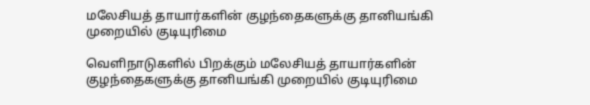மலேசியத் தாயார்களின் குழந்தைகளுக்கு தானியங்கி  முறையில் குடியுரிமை

வெளிநாடுகளில் பிறக்கும் மலேசியத் தாயார்களின் குழந்தைகளுக்கு தானியங்கி முறையில் குடியுரிமை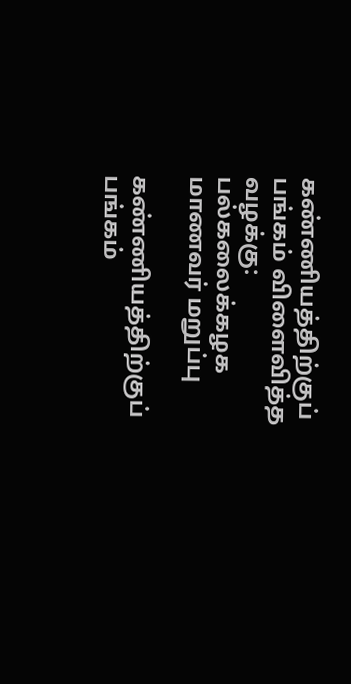கண்ணியத்திற்குப் பங்கம் விளைவித்த வழக்கு: பல்கலைக்கழக மாணவர் மறுப்பு

கண்ணியத்திற்குப் பங்கம்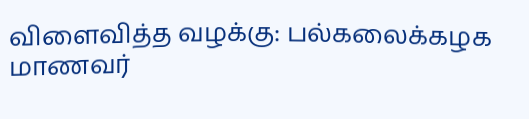விளைவித்த வழக்கு: பல்கலைக்கழக மாணவர்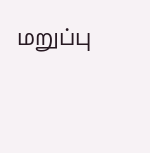மறுப்பு